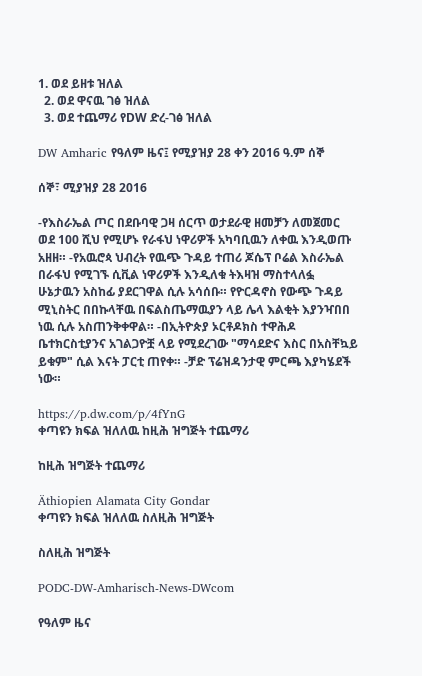1. ወደ ይዘቱ ዝለል
  2. ወደ ዋናዉ ገፅ ዝለል
  3. ወደ ተጨማሪ የDW ድረ-ገፅ ዝለል

DW Amharic የዓለም ዜና፤ የሚያዝያ 28 ቀን 2016 ዓ.ም ሰኞ

ሰኞ፣ ሚያዝያ 28 2016

-የእስራኤል ጦር በደቡባዊ ጋዛ ሰርጥ ወታደራዊ ዘመቻን ለመጀመር ወደ 100 ሺህ የሚሆኑ የራፋህ ነዋሪዎች አካባቢዉን ለቀዉ እንዲወጡ አዘዘ። -የአዉሮጳ ህብረት የዉጭ ጉዳይ ተጠሪ ጆሴፕ ቦሬል እስራኤል በራፋህ የሚገኙ ሲቪል ነዋሪዎች እንዲለቁ ትእዛዝ ማስተላለፏ ሁኔታዉን አስከፊ ያደርገዋል ሲሉ አሳሰቡ። የዮርዳኖስ የውጭ ጉዳይ ሚኒስትር በበኩላቸዉ በፍልስጤማዉያን ላይ ሌላ እልቂት እያንዣበበ ነዉ ሲሉ አስጠንቅቀዋል። -በኢትዮጵያ ኦርቶዶክስ ተዋሕዶ ቤተክርስቲያንና አገልጋዮቿ ላይ የሚደረገው "ማሳደድና እስር በአስቸኳይ ይቁም" ሲል እናት ፓርቲ ጠየቀ። -ቻድ ፕሬዝዳንታዊ ምርጫ እያካሄደች ነው።

https://p.dw.com/p/4fYnG
ቀጣዩን ክፍል ዝለለዉ ከዚሕ ዝግጅት ተጨማሪ

ከዚሕ ዝግጅት ተጨማሪ

Äthiopien Alamata City Gondar
ቀጣዩን ክፍል ዝለለዉ ስለዚሕ ዝግጅት

ስለዚሕ ዝግጅት

PODC-DW-Amharisch-News-DWcom

የዓለም ዜና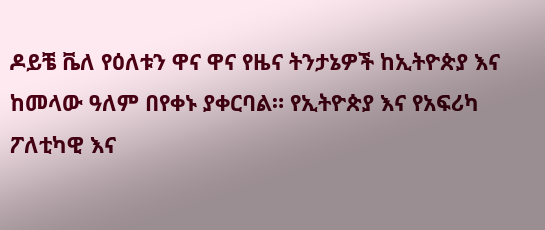ዶይቼ ቬለ የዕለቱን ዋና ዋና የዜና ትንታኔዎች ከኢትዮጵያ እና ከመላው ዓለም በየቀኑ ያቀርባል። የኢትዮጵያ እና የአፍሪካ ፖለቲካዊ እና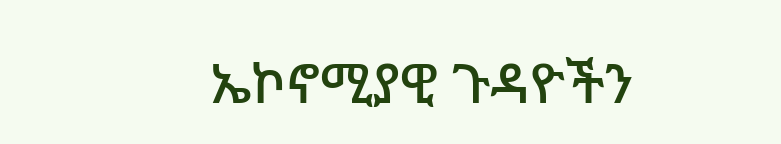ኤኮኖሚያዊ ጉዳዮችን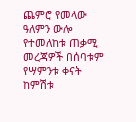ጨምሮ የመላው ዓለምን ውሎ የተመለከቱ ጠቃሚ መረጃዎች በሰባቱም የሣምንቱ ቀናት ከምሽቱ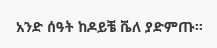አንድ ሰዓት ከዶይቼ ቬለ ያድምጡ።